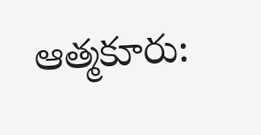ఆత్మకూరు: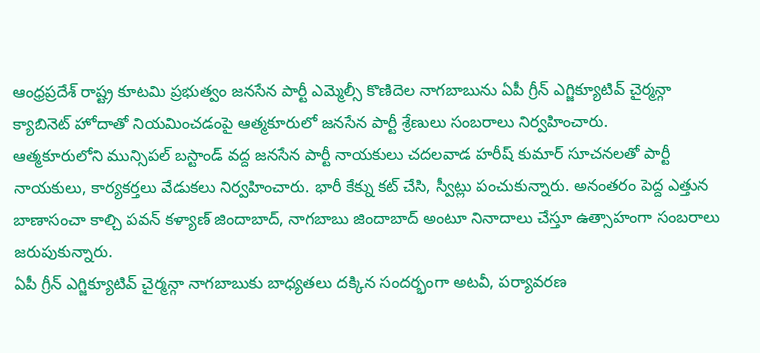ఆంధ్రప్రదేశ్ రాష్ట్ర కూటమి ప్రభుత్వం జనసేన పార్టీ ఎమ్మెల్సీ కొణిదెల నాగబాబును ఏపీ గ్రీన్ ఎగ్జిక్యూటివ్ చైర్మన్గా క్యాబినెట్ హోదాతో నియమించడంపై ఆత్మకూరులో జనసేన పార్టీ శ్రేణులు సంబరాలు నిర్వహించారు.
ఆత్మకూరులోని మున్సిపల్ బస్టాండ్ వద్ద జనసేన పార్టీ నాయకులు చదలవాడ హరీష్ కుమార్ సూచనలతో పార్టీ నాయకులు, కార్యకర్తలు వేడుకలు నిర్వహించారు. భారీ కేక్ను కట్ చేసి, స్వీట్లు పంచుకున్నారు. అనంతరం పెద్ద ఎత్తున బాణాసంచా కాల్చి పవన్ కళ్యాణ్ జిందాబాద్, నాగబాబు జిందాబాద్ అంటూ నినాదాలు చేస్తూ ఉత్సాహంగా సంబరాలు జరుపుకున్నారు.
ఏపీ గ్రీన్ ఎగ్జిక్యూటివ్ చైర్మన్గా నాగబాబుకు బాధ్యతలు దక్కిన సందర్భంగా అటవీ, పర్యావరణ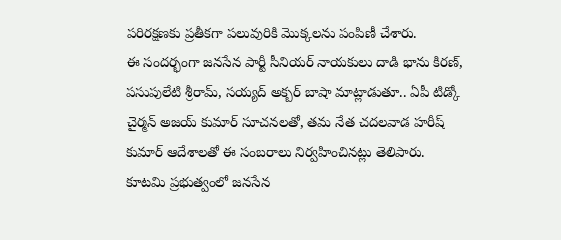పరిరక్షణకు ప్రతీకగా పలువురికి మొక్కలను పంపిణీ చేశారు.
ఈ సందర్భంగా జనసేన పార్టీ సీనియర్ నాయకులు దాడి భాను కిరణ్, పసుపులేటి శ్రీరామ్, సయ్యద్ అక్బర్ బాషా మాట్లాడుతూ.. ఏపీ టిడ్కో చైర్మన్ అజయ్ కుమార్ సూచనలతో, తమ నేత చదలవాడ హరీష్ కుమార్ ఆదేశాలతో ఈ సంబరాలు నిర్వహించినట్లు తెలిపారు.
కూటమి ప్రభుత్వంలో జనసేన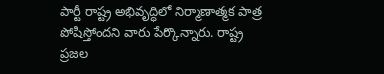పార్టీ రాష్ట్ర అభివృద్ధిలో నిర్మాణాత్మక పాత్ర పోషిస్తోందని వారు పేర్కొన్నారు. రాష్ట్ర ప్రజల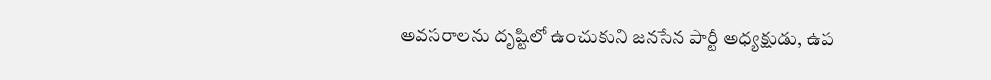అవసరాలను దృష్టిలో ఉంచుకుని జనసేన పార్టీ అధ్యక్షుడు, ఉప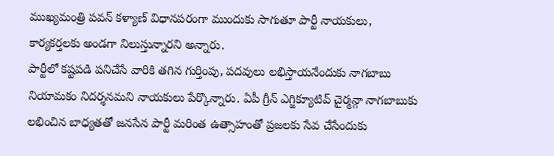ముఖ్యమంత్రి పవన్ కళ్యాణ్ విధానపరంగా ముందుకు సాగుతూ పార్టీ నాయకులు, కార్యకర్తలకు అండగా నిలుస్తున్నారని అన్నారు.
పార్టీలో కష్టపడి పనిచేసే వారికి తగిన గుర్తింపు, పదవులు లభిస్తాయనేందుకు నాగబాబు నియామకం నిదర్శనమని నాయకులు పేర్కొన్నారు. ఏపీ గ్రీన్ ఎగ్జిక్యూటివ్ చైర్మన్గా నాగబాబుకు లభించిన బాధ్యతతో జనసేన పార్టీ మరింత ఉత్సాహంతో ప్రజలకు సేవ చేసేందుకు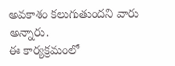అవకాశం కలుగుతుందని వారు అన్నారు.
ఈ కార్యక్రమంలో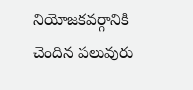నియోజకవర్గానికి చెందిన పలువురు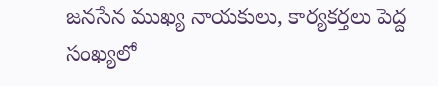జనసేన ముఖ్య నాయకులు, కార్యకర్తలు పెద్ద సంఖ్యలో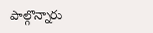పాల్గొన్నారు